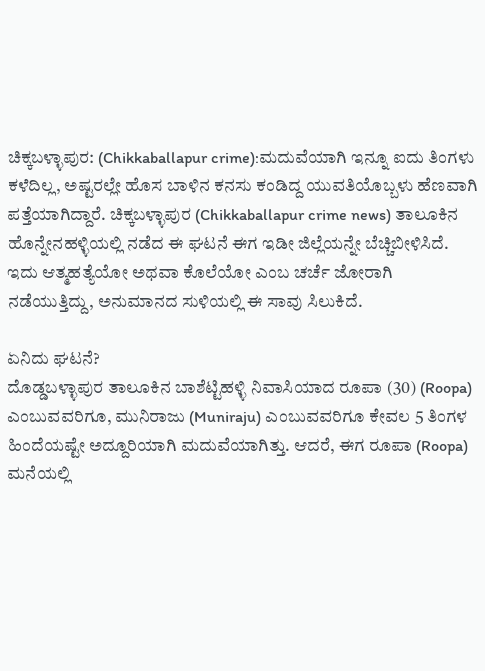ಚಿಕ್ಕಬಳ್ಳಾಪುರ: (Chikkaballapur crime):ಮದುವೆಯಾಗಿ ಇನ್ನೂ ಐದು ತಿಂಗಳು ಕಳೆದಿಲ್ಲ, ಅಷ್ಟರಲ್ಲೇ ಹೊಸ ಬಾಳಿನ ಕನಸು ಕಂಡಿದ್ದ ಯುವತಿಯೊಬ್ಬಳು ಹೆಣವಾಗಿ ಪತ್ತೆಯಾಗಿದ್ದಾರೆ. ಚಿಕ್ಕಬಳ್ಳಾಪುರ (Chikkaballapur crime news) ತಾಲೂಕಿನ ಹೊನ್ನೇನಹಳ್ಳಿಯಲ್ಲಿ ನಡೆದ ಈ ಘಟನೆ ಈಗ ಇಡೀ ಜಿಲ್ಲೆಯನ್ನೇ ಬೆಚ್ಚಿಬೀಳಿಸಿದೆ. ಇದು ಆತ್ಮಹತ್ಯೆಯೋ ಅಥವಾ ಕೊಲೆಯೋ ಎಂಬ ಚರ್ಚೆ ಜೋರಾಗಿ ನಡೆಯುತ್ತಿದ್ದು, ಅನುಮಾನದ ಸುಳಿಯಲ್ಲಿ ಈ ಸಾವು ಸಿಲುಕಿದೆ.

ಏನಿದು ಘಟನೆ?
ದೊಡ್ಡಬಳ್ಳಾಪುರ ತಾಲೂಕಿನ ಬಾಶೆಟ್ಟಿಹಳ್ಳಿ ನಿವಾಸಿಯಾದ ರೂಪಾ (30) (Roopa) ಎಂಬುವವರಿಗೂ, ಮುನಿರಾಜು (Muniraju) ಎಂಬುವವರಿಗೂ ಕೇವಲ 5 ತಿಂಗಳ ಹಿಂದೆಯಷ್ಟೇ ಅದ್ದೂರಿಯಾಗಿ ಮದುವೆಯಾಗಿತ್ತು. ಆದರೆ, ಈಗ ರೂಪಾ (Roopa) ಮನೆಯಲ್ಲಿ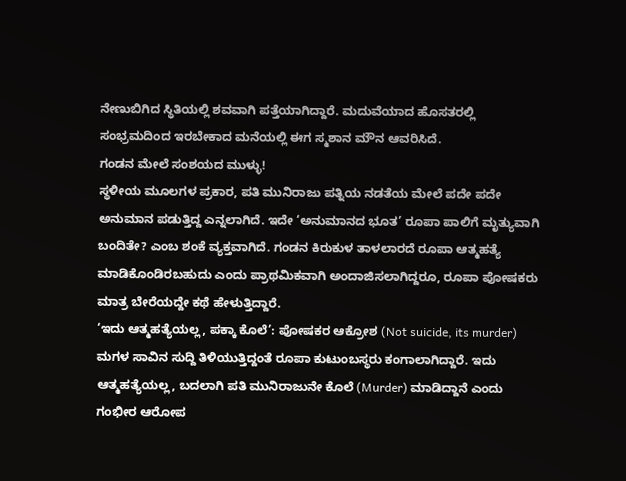ನೇಣುಬಿಗಿದ ಸ್ಥಿತಿಯಲ್ಲಿ ಶವವಾಗಿ ಪತ್ತೆಯಾಗಿದ್ದಾರೆ. ಮದುವೆಯಾದ ಹೊಸತರಲ್ಲಿ ಸಂಭ್ರಮದಿಂದ ಇರಬೇಕಾದ ಮನೆಯಲ್ಲಿ ಈಗ ಸ್ಮಶಾನ ಮೌನ ಆವರಿಸಿದೆ.
ಗಂಡನ ಮೇಲೆ ಸಂಶಯದ ಮುಳ್ಳು!
ಸ್ಥಳೀಯ ಮೂಲಗಳ ಪ್ರಕಾರ, ಪತಿ ಮುನಿರಾಜು ಪತ್ನಿಯ ನಡತೆಯ ಮೇಲೆ ಪದೇ ಪದೇ ಅನುಮಾನ ಪಡುತ್ತಿದ್ದ ಎನ್ನಲಾಗಿದೆ. ಇದೇ ‘ಅನುಮಾನದ ಭೂತ’ ರೂಪಾ ಪಾಲಿಗೆ ಮೃತ್ಯುವಾಗಿ ಬಂದಿತೇ? ಎಂಬ ಶಂಕೆ ವ್ಯಕ್ತವಾಗಿದೆ. ಗಂಡನ ಕಿರುಕುಳ ತಾಳಲಾರದೆ ರೂಪಾ ಆತ್ಮಹತ್ಯೆ ಮಾಡಿಕೊಂಡಿರಬಹುದು ಎಂದು ಪ್ರಾಥಮಿಕವಾಗಿ ಅಂದಾಜಿಸಲಾಗಿದ್ದರೂ, ರೂಪಾ ಪೋಷಕರು ಮಾತ್ರ ಬೇರೆಯದ್ದೇ ಕಥೆ ಹೇಳುತ್ತಿದ್ದಾರೆ.
‘ಇದು ಆತ್ಮಹತ್ಯೆಯಲ್ಲ, ಪಕ್ಕಾ ಕೊಲೆ’: ಪೋಷಕರ ಆಕ್ರೋಶ (Not suicide, its murder)
ಮಗಳ ಸಾವಿನ ಸುದ್ದಿ ತಿಳಿಯುತ್ತಿದ್ದಂತೆ ರೂಪಾ ಕುಟುಂಬಸ್ಥರು ಕಂಗಾಲಾಗಿದ್ದಾರೆ. ಇದು ಆತ್ಮಹತ್ಯೆಯಲ್ಲ, ಬದಲಾಗಿ ಪತಿ ಮುನಿರಾಜುನೇ ಕೊಲೆ (Murder) ಮಾಡಿದ್ದಾನೆ ಎಂದು ಗಂಭೀರ ಆರೋಪ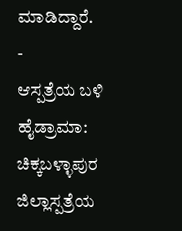ಮಾಡಿದ್ದಾರೆ.
-
ಆಸ್ಪತ್ರೆಯ ಬಳಿ ಹೈಡ್ರಾಮಾ: ಚಿಕ್ಕಬಳ್ಳಾಪುರ ಜಿಲ್ಲಾಸ್ಪತ್ರೆಯ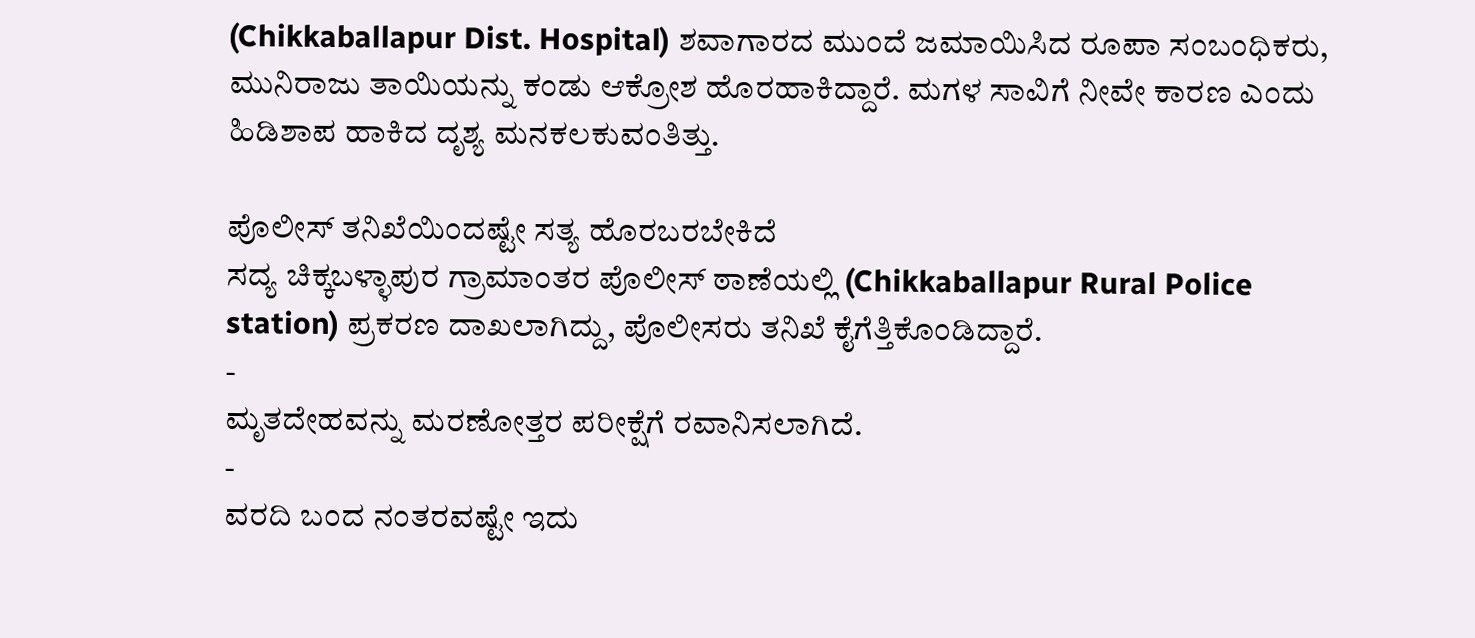(Chikkaballapur Dist. Hospital) ಶವಾಗಾರದ ಮುಂದೆ ಜಮಾಯಿಸಿದ ರೂಪಾ ಸಂಬಂಧಿಕರು, ಮುನಿರಾಜು ತಾಯಿಯನ್ನು ಕಂಡು ಆಕ್ರೋಶ ಹೊರಹಾಕಿದ್ದಾರೆ. ಮಗಳ ಸಾವಿಗೆ ನೀವೇ ಕಾರಣ ಎಂದು ಹಿಡಿಶಾಪ ಹಾಕಿದ ದೃಶ್ಯ ಮನಕಲಕುವಂತಿತ್ತು.

ಪೊಲೀಸ್ ತನಿಖೆಯಿಂದಷ್ಟೇ ಸತ್ಯ ಹೊರಬರಬೇಕಿದೆ
ಸದ್ಯ ಚಿಕ್ಕಬಳ್ಳಾಪುರ ಗ್ರಾಮಾಂತರ ಪೊಲೀಸ್ ಠಾಣೆಯಲ್ಲಿ (Chikkaballapur Rural Police station) ಪ್ರಕರಣ ದಾಖಲಾಗಿದ್ದು, ಪೊಲೀಸರು ತನಿಖೆ ಕೈಗೆತ್ತಿಕೊಂಡಿದ್ದಾರೆ.
-
ಮೃತದೇಹವನ್ನು ಮರಣೋತ್ತರ ಪರೀಕ್ಷೆಗೆ ರವಾನಿಸಲಾಗಿದೆ.
-
ವರದಿ ಬಂದ ನಂತರವಷ್ಟೇ ಇದು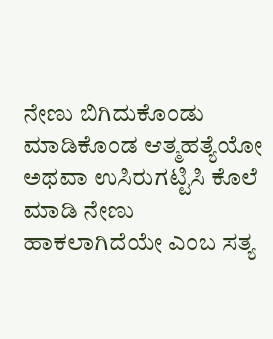ನೇಣು ಬಿಗಿದುಕೊಂಡು ಮಾಡಿಕೊಂಡ ಆತ್ಮಹತ್ಯೆಯೋ ಅಥವಾ ಉಸಿರುಗಟ್ಟಿಸಿ ಕೊಲೆ ಮಾಡಿ ನೇಣು ಹಾಕಲಾಗಿದೆಯೇ ಎಂಬ ಸತ್ಯ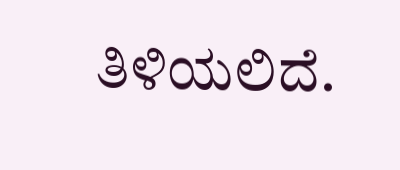ತಿಳಿಯಲಿದೆ.